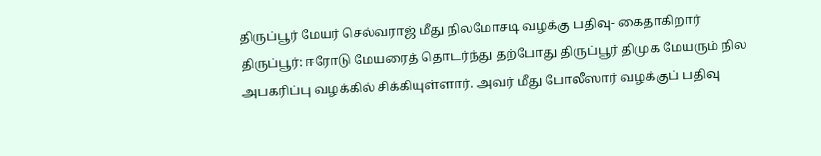திருப்பூர் மேயர் செல்வராஜ் மீது நிலமோசடி வழக்கு பதிவு- கைதாகிறார்
திருப்பூர்: ஈரோடு மேயரைத் தொடர்ந்து தற்போது திருப்பூர் திமுக மேயரும் நில அபகரிப்பு வழக்கில் சிக்கியுள்ளார். அவர் மீது போலீஸார் வழக்குப் பதிவு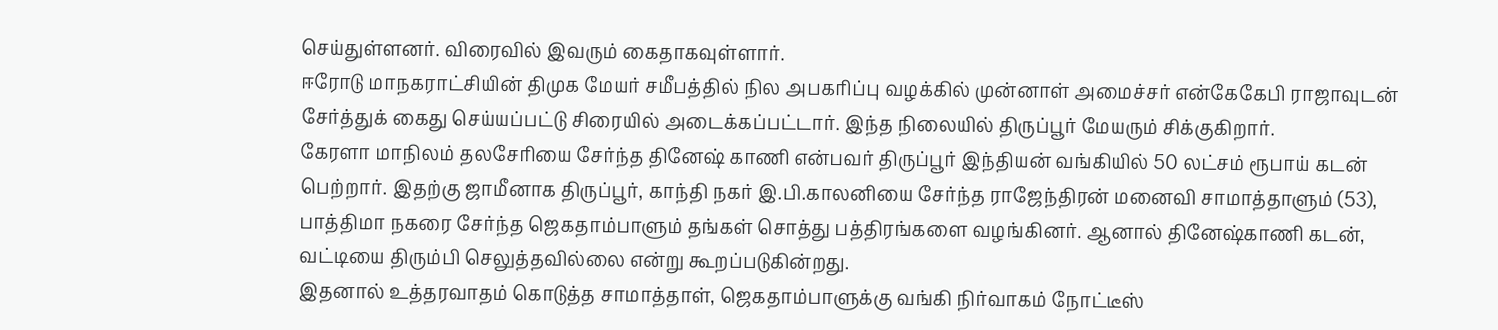செய்துள்ளனர். விரைவில் இவரும் கைதாகவுள்ளார்.
ஈரோடு மாநகராட்சியின் திமுக மேயர் சமீபத்தில் நில அபகரிப்பு வழக்கில் முன்னாள் அமைச்சர் என்கேகேபி ராஜாவுடன் சேர்த்துக் கைது செய்யப்பட்டு சிரையில் அடைக்கப்பட்டார். இந்த நிலையில் திருப்பூர் மேயரும் சிக்குகிறார்.
கேரளா மாநிலம் தலசேரியை சேர்ந்த தினேஷ் காணி என்பவர் திருப்பூர் இந்தியன் வங்கியில் 50 லட்சம் ரூபாய் கடன் பெற்றார். இதற்கு ஜாமீனாக திருப்பூர், காந்தி நகர் இ.பி.காலனியை சேர்ந்த ராஜேந்திரன் மனைவி சாமாத்தாளும் (53), பாத்திமா நகரை சேர்ந்த ஜெகதாம்பாளும் தங்கள் சொத்து பத்திரங்களை வழங்கினர். ஆனால் தினேஷ்காணி கடன், வட்டியை திரும்பி செலுத்தவில்லை என்று கூறப்படுகின்றது.
இதனால் உத்தரவாதம் கொடுத்த சாமாத்தாள், ஜெகதாம்பாளுக்கு வங்கி நிர்வாகம் நோட்டீஸ்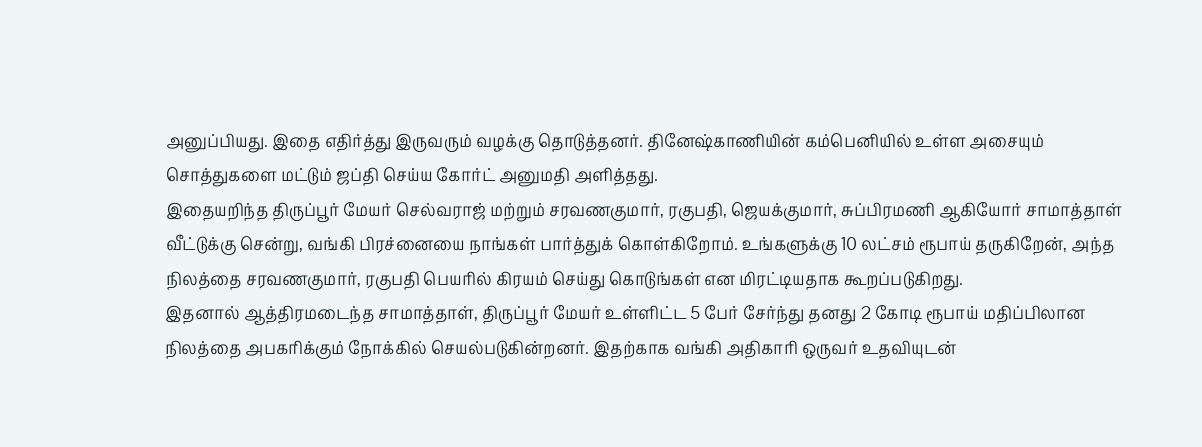அனுப்பியது. இதை எதிர்த்து இருவரும் வழக்கு தொடுத்தனர். தினேஷ்காணியின் கம்பெனியில் உள்ள அசையும் சொத்துகளை மட்டும் ஜப்தி செய்ய கோர்ட் அனுமதி அளித்தது.
இதையறிந்த திருப்பூர் மேயர் செல்வராஜ் மற்றும் சரவணகுமார், ரகுபதி, ஜெயக்குமார், சுப்பிரமணி ஆகியோர் சாமாத்தாள் வீட்டுக்கு சென்று, வங்கி பிரச்னையை நாங்கள் பார்த்துக் கொள்கிறோம். உங்களுக்கு 10 லட்சம் ரூபாய் தருகிறேன், அந்த நிலத்தை சரவணகுமார், ரகுபதி பெயரில் கிரயம் செய்து கொடுங்கள் என மிரட்டியதாக கூறப்படுகிறது.
இதனால் ஆத்திரமடைந்த சாமாத்தாள், திருப்பூர் மேயர் உள்ளிட்ட 5 பேர் சேர்ந்து தனது 2 கோடி ரூபாய் மதிப்பிலான நிலத்தை அபகரிக்கும் நோக்கில் செயல்படுகின்றனர். இதற்காக வங்கி அதிகாரி ஒருவர் உதவியுடன்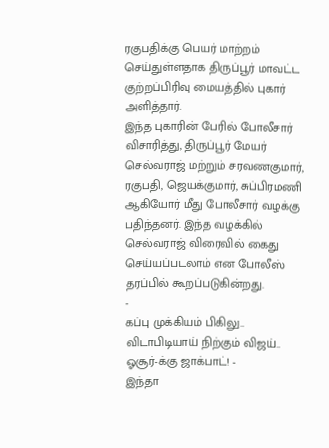ரகுபதிக்கு பெயர் மாற்றம் செய்துள்ளதாக திருப்பூர் மாவட்ட குற்றப்பிரிவு மையத்தில் புகார் அளித்தார்.
இந்த புகாரின் பேரில் போலீசார் விசாரித்து, திருப்பூர் மேயர் செல்வராஜ் மற்றும் சரவணகுமார், ரகுபதி, ஜெயக்குமார், சுப்பிரமணி ஆகியோர் மீது போலீசார் வழக்கு பதிந்தனர். இந்த வழக்கில் செல்வராஜ் விரைவில் கைது செய்யப்படலாம் என போலீஸ் தரப்பில் கூறப்படுகின்றது.
-
கப்பு முக்கியம் பிகிலு.. விடாபிடியாய் நிற்கும் விஜய்.. ஓசூர்-க்கு ஜாக்பாட்! -
இந்தா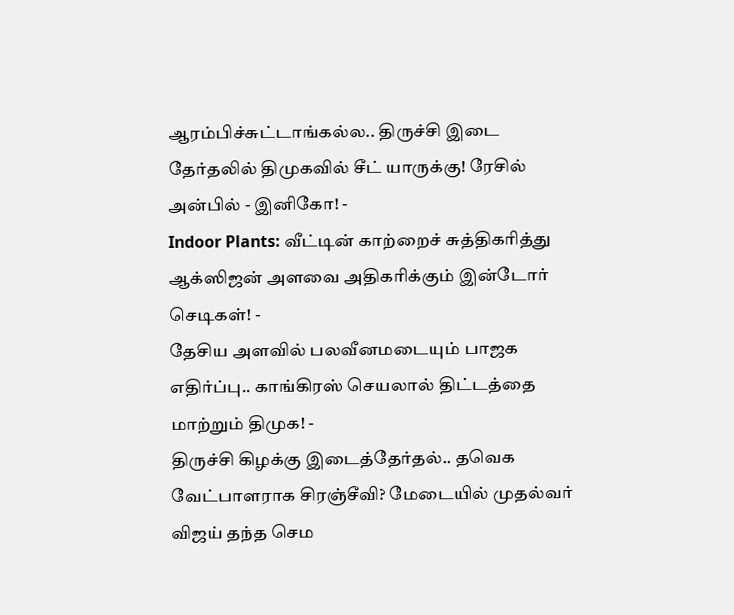ஆரம்பிச்சுட்டாங்கல்ல.. திருச்சி இடை தேர்தலில் திமுகவில் சீட் யாருக்கு! ரேசில் அன்பில் - இனிகோ! -
Indoor Plants: வீட்டின் காற்றைச் சுத்திகரித்து ஆக்ஸிஜன் அளவை அதிகரிக்கும் இன்டோர் செடிகள்! -
தேசிய அளவில் பலவீனமடையும் பாஜக எதிர்ப்பு.. காங்கிரஸ் செயலால் திட்டத்தை மாற்றும் திமுக! -
திருச்சி கிழக்கு இடைத்தேர்தல்.. தவெக வேட்பாளராக சிரஞ்சீவி? மேடையில் முதல்வர் விஜய் தந்த செம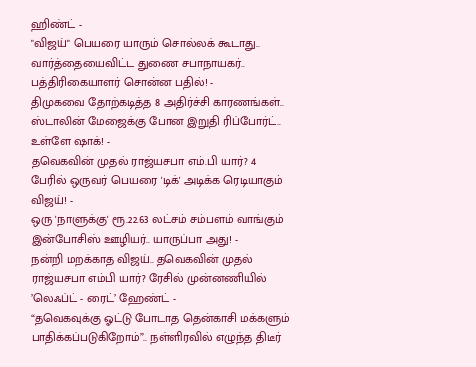ஹிண்ட் -
"விஜய்" பெயரை யாரும் சொல்லக் கூடாது.. வார்த்தையைவிட்ட துணை சபாநாயகர்.. பத்திரிகையாளர் சொன்ன பதில்! -
திமுகவை தோற்கடித்த 8 அதிர்ச்சி காரணங்கள்.. ஸ்டாலின் மேஜைக்கு போன இறுதி ரிப்போர்ட்.. உள்ளே ஷாக்! -
தவெகவின் முதல் ராஜ்யசபா எம்.பி யார்? 4 பேரில் ஒருவர் பெயரை 'டிக்' அடிக்க ரெடியாகும் விஜய்! -
ஒரு 'நாளுக்கு' ரூ.22.63 லட்சம் சம்பளம் வாங்கும் இன்போசிஸ் ஊழியர்.. யாருப்பா அது! -
நன்றி மறக்காத விஜய்.. தவெகவின் முதல் ராஜ்யசபா எம்பி யார்? ரேசில் முன்னணியில் ’லெஃப்ட் - ரைட்’ ஹேண்ட் -
“தவெகவுக்கு ஓட்டு போடாத தென்காசி மக்களும் பாதிக்கப்படுகிறோம்”.. நள்ளிரவில் எழுந்த திடீர்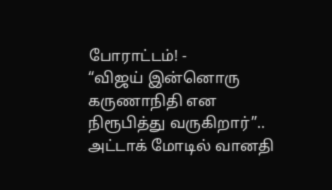போராட்டம்! -
“விஜய் இன்னொரு கருணாநிதி என நிரூபித்து வருகிறார்”.. அட்டாக் மோடில் வானதி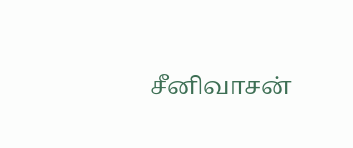சீனிவாசன்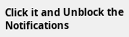Click it and Unblock the Notifications